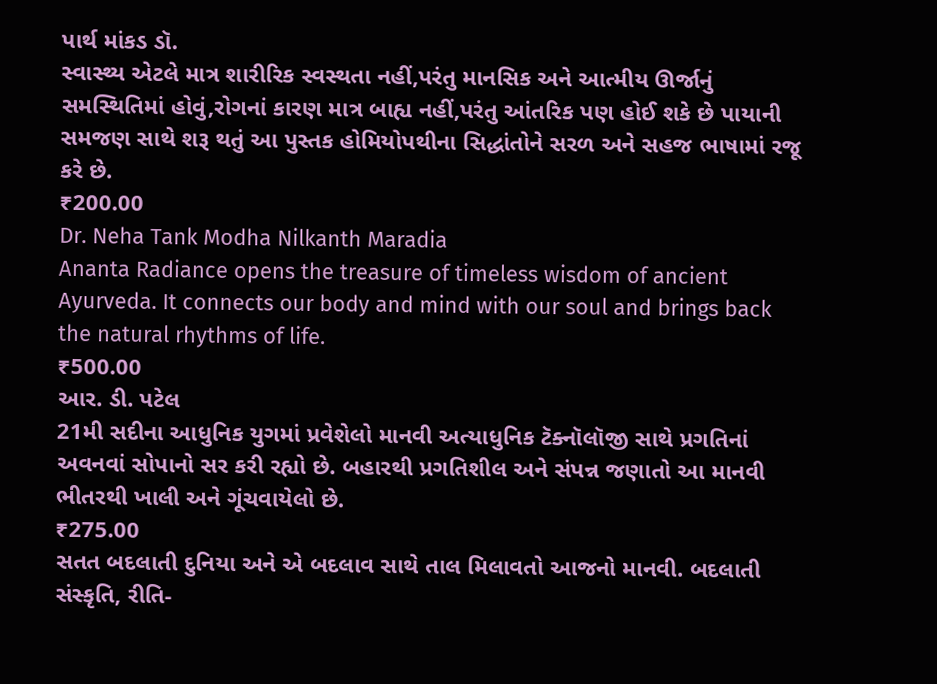પાર્થ માંકડ ડૉ.
સ્વાસ્થ્ય એટલે માત્ર શારીરિક સ્વસ્થતા નહીં,પરંતુ માનસિક અને આત્મીય ઊર્જાનું સમસ્થિતિમાં હોવું,રોગનાં કારણ માત્ર બાહ્ય નહીં,પરંતુ આંતરિક પણ હોઈ શકે છે પાયાની સમજણ સાથે શરૂ થતું આ પુસ્તક હોમિયોપથીના સિદ્ધાંતોને સરળ અને સહજ ભાષામાં રજૂ કરે છે.
₹200.00
Dr. Neha Tank Modha Nilkanth Maradia
Ananta Radiance opens the treasure of timeless wisdom of ancient Ayurveda. It connects our body and mind with our soul and brings back the natural rhythms of life.
₹500.00
આર. ડી. પટેલ
21મી સદીના આધુનિક યુગમાં પ્રવેશેલો માનવી અત્યાધુનિક ટૅક્નૉલૉજી સાથે પ્રગતિનાં અવનવાં સોપાનો સર કરી રહ્યો છે. બહારથી પ્રગતિશીલ અને સંપન્ન જણાતો આ માનવી ભીતરથી ખાલી અને ગૂંચવાયેલો છે.
₹275.00
સતત બદલાતી દુનિયા અને એ બદલાવ સાથે તાલ મિલાવતો આજનો માનવી. બદલાતી સંસ્કૃતિ, રીતિ-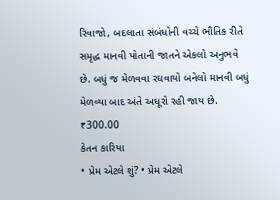રિવાજો, બદલાતા સંબંધોની વચ્ચે ભૌતિક રીતે સમૃદ્ધ માનવી પોતાની જાતને એકલો અનુભવે છે. બધું જ મેળવવા રઘવાયો બનેલો માનવી બધું મેળવ્યા બાદ અંતે અધૂરો રહી જાય છે.
₹300.00
કેતન કારિયા
• પ્રેમ એટલે શું? • પ્રેમ એટલે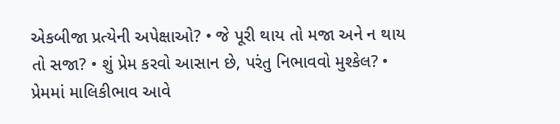એકબીજા પ્રત્યેની અપેક્ષાઓ? • જે પૂરી થાય તો મજા અને ન થાય તો સજા? • શું પ્રેમ કરવો આસાન છે, પરંતુ નિભાવવો મુશ્કેલ? • પ્રેમમાં માલિકીભાવ આવે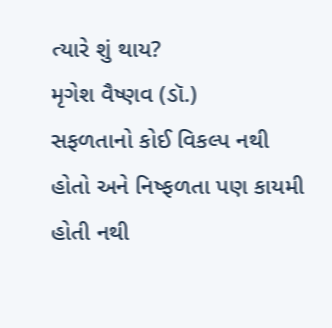ત્યારે શું થાય?
મૃગેશ વૈષ્ણવ (ડૉ.)
સફળતાનો કોઈ વિકલ્પ નથી હોતો અને નિષ્ફળતા પણ કાયમી હોતી નથી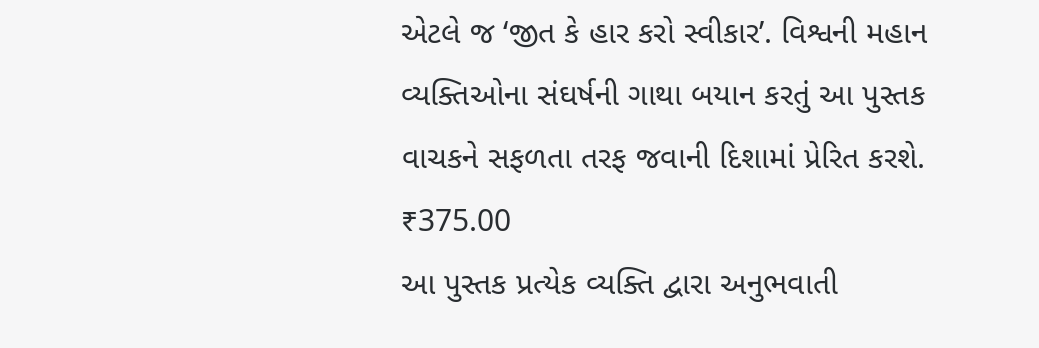એટલે જ ‘જીત કે હાર કરો સ્વીકાર’. વિશ્વની મહાન વ્યક્તિઓના સંઘર્ષની ગાથા બયાન કરતું આ પુસ્તક વાચકને સફળતા તરફ જવાની દિશામાં પ્રેરિત કરશે.
₹375.00
આ પુસ્તક પ્રત્યેક વ્યક્તિ દ્વારા અનુભવાતી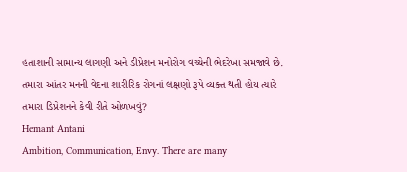હતાશાની સામાન્ય લાગણી અને ડીપ્રેશન મનોરોગ વચ્ચેની ભેદરેખા સમજાવે છે. તમારા આંતર મનની વેદના શારીરિક રોગનાં લક્ષણો રૂપે વ્યક્ત થતી હોય ત્યારે તમારા ડિપ્રેશનને કેવી રીતે ઓળખવું?
Hemant Antani
Ambition, Communication, Envy. There are many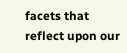facets that reflect upon our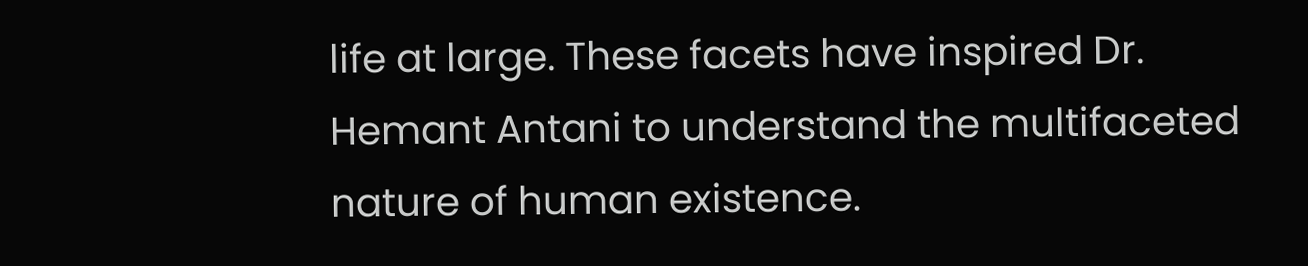life at large. These facets have inspired Dr. Hemant Antani to understand the multifaceted nature of human existence.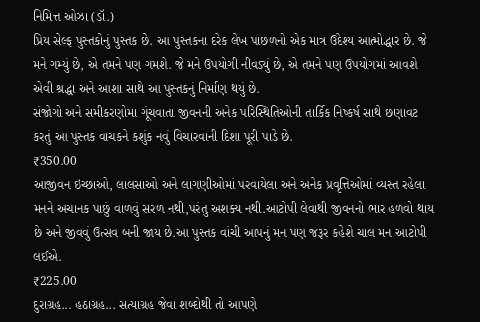નિમિત્ત ઓઝા (ડૉ.)
પ્રિય સેલ્ફ પુસ્તકોનું પુસ્તક છે. આ પુસ્તકના દરેક લેખ પાછળનો એક માત્ર ઉદેશ્ય આત્મોદ્ધાર છે. જે મને ગમ્યું છે, એ તમને પણ ગમશે. જે મને ઉપયોગી નીવડ્યું છે, એ તમને પણ ઉપયોગમાં આવશે એવી શ્રદ્ધા અને આશા સાથે આ પુસ્તકનું નિર્માણ થયું છે.
સંજોગો અને સમીકરણોમા ગૂંચવાતા જીવનની અનેક પરિસ્થિતિઓની તાર્કિક નિષ્કર્ષ સાથે છણાવટ કરતું આ પુસ્તક વાચકને કશુંક નવું વિચારવાની દિશા પૂરી પાડે છે.
₹350.00
આજીવન ઇચ્છાઓ, લાલસાઓ અને લાગણીઓમાં પરવાયેલા અને અનેક પ્રવૃત્તિઓમાં વ્યસ્ત રહેલા મનને અચાનક પાછું વાળવું સરળ નથી,પરંતુ અશક્ય નથી.આટોપી લેવાથી જીવનનો ભાર હળવો થાય છે અને જીવવું ઉત્સવ બની જાય છે.આ પુસ્તક વાંચી આપનું મન પણ જરૂર કહેશે ચાલ મન આટોપી લઈએ.
₹225.00
દુરાગ્રહ... હઠાગ્રહ... સત્યાગ્રહ જેવા શબ્દોથી તો આપણે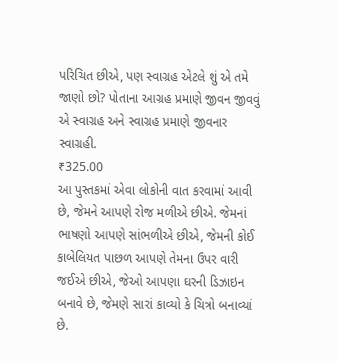પરિચિત છીએ, પણ સ્વાગ્રહ એટલે શું એ તમે જાણો છો? પોતાના આગ્રહ પ્રમાણે જીવન જીવવું એ સ્વાગ્રહ અને સ્વાગ્રહ પ્રમાણે જીવનાર સ્વાગ્રહી.
₹325.00
આ પુસ્તકમાં એવા લોકોની વાત કરવામાં આવી છે, જેમને આપણે રોજ મળીએ છીએ. જેમનાં ભાષણો આપણે સાંભળીએ છીએ, જેમની કોઈ કાબેલિયત પાછળ આપણે તેમના ઉપર વારી જઈએ છીએ, જેઓ આપણા ઘરની ડિઝાઇન બનાવે છે, જેમણે સારાં કાવ્યો કે ચિત્રો બનાવ્યાં છે.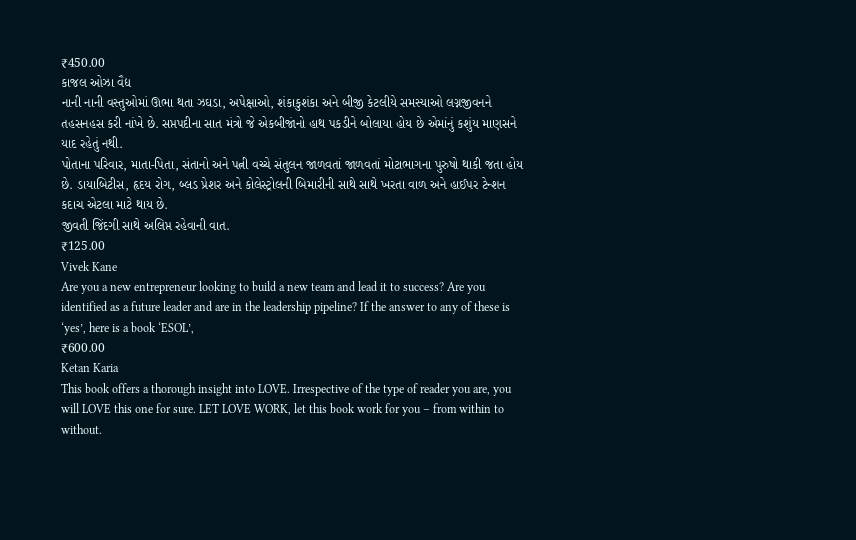₹450.00
કાજલ ઓઝા વૈદ્ય
નાની નાની વસ્તુઓમાં ઊભા થતા ઝઘડા, અપેક્ષાઓ, શંકાકુશંકા અને બીજી કેટલીયે સમસ્યાઓ લગ્નજીવનને તહસનહસ કરી નાંખે છે. સપ્તપદીના સાત મંત્રો જે એકબીજાંનો હાથ પકડીને બોલાયા હોય છે એમાંનું કશુંય માણસને યાદ રહેતું નથી.
પોતાના પરિવાર, માતા-પિતા, સંતાનો અને પત્ની વચ્ચે સંતુલન જાળવતાં જાળવતાં મોટાભાગના પુરુષો થાકી જતા હોય છે. ડાયાબિટીસ, હૃદય રોગ, બ્લડ પ્રેશર અને કોલેસ્ટ્રોલની બિમારીની સાથે સાથે ખરતા વાળ અને હાઈપર ટેન્શન કદાચ એટલા માટે થાય છે.
જીવતી જિંદગી સાથે અલિપ્ત રહેવાની વાત.
₹125.00
Vivek Kane
Are you a new entrepreneur looking to build a new team and lead it to success? Are you identified as a future leader and are in the leadership pipeline? If the answer to any of these is ‘yes’, here is a book ‘ESOL’,
₹600.00
Ketan Karia
This book offers a thorough insight into LOVE. Irrespective of the type of reader you are, you will LOVE this one for sure. LET LOVE WORK, let this book work for you – from within to without.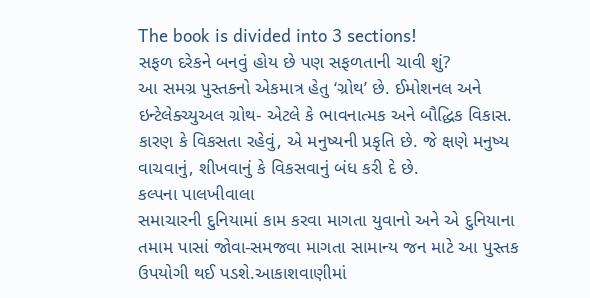The book is divided into 3 sections!
સફળ દરેકને બનવું હોય છે પણ સફળતાની ચાવી શું?
આ સમગ્ર પુસ્તકનો એકમાત્ર હેતુ ‘ગ્રોથ’ છે. ઈમોશનલ અને ઇન્ટેલેક્ચ્યુઅલ ગ્રોથ- એટલે કે ભાવનાત્મક અને બૌદ્ધિક વિકાસ. કારણ કે વિકસતા રહેવું, એ મનુષ્યની પ્રકૃતિ છે. જે ક્ષણે મનુષ્ય વાચવાનું, શીખવાનું કે વિકસવાનું બંધ કરી દે છે.
કલ્પના પાલખીવાલા
સમાચારની દુનિયામાં કામ કરવા માગતા યુવાનો અને એ દુનિયાના તમામ પાસાં જોવા-સમજવા માગતા સામાન્ય જન માટે આ પુસ્તક ઉપયોગી થઈ પડશે.આકાશવાણીમાં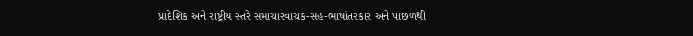પ્રાદેશિક અને રાષ્ટ્રીય સ્તરે સમાચારવાચક-સહ-ભાષાંતરકાર અને પાછળથી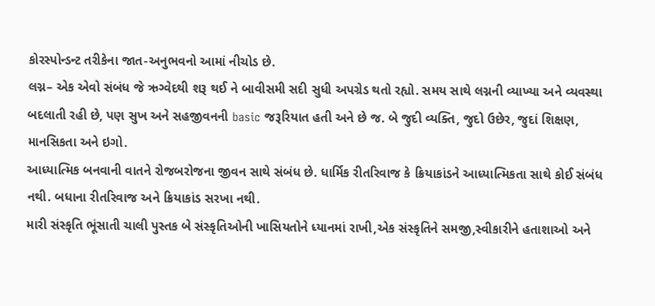કોરસ્પોન્ડન્ટ તરીકેના જાત-અનુભવનો આમાં નીચોડ છે.
લગ્ન– એક એવો સંબંધ જે ઋગ્વેદથી શરૂ થઈ ને બાવીસમી સદી સુધી અપગ્રેડ થતો રહ્યો. સમય સાથે લગ્નની વ્યાખ્યા અને વ્યવસ્થા બદલાતી રહી છે, પણ સુખ અને સહજીવનની basic જરૂરિયાત હતી અને છે જ. બે જુદી વ્યક્તિ, જુદો ઉછેર, જુદાં શિક્ષણ, માનસિકતા અને ઇગો.
આધ્યાત્મિક બનવાની વાતને રોજબરોજના જીવન સાથે સંબંધ છે. ધાર્મિક રીતરિવાજ કે ક્રિયાકાંડને આધ્યાત્મિકતા સાથે કોઈ સંબંધ નથી. બધાના રીતરિવાજ અને ક્રિયાકાંડ સરખા નથી.
મારી સંસ્કૃતિ ભૂંસાતી ચાલી પુસ્તક બે સંસ્કૃતિઓની ખાસિયતોને ધ્યાનમાં રાખી,એક સંસ્કૃતિને સમજી,સ્વીકારીને હતાશાઓ અને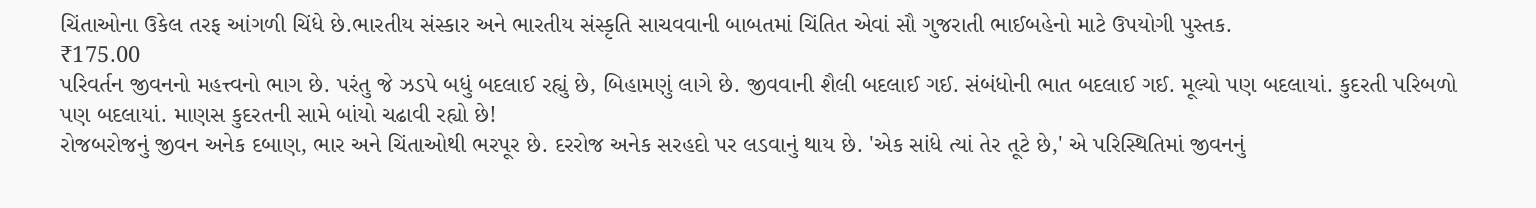ચિંતાઓના ઉકેલ તરફ આંગળી ચિંધે છે.ભારતીય સંસ્કાર અને ભારતીય સંસ્કૃતિ સાચવવાની બાબતમાં ચિંતિત એવાં સૌ ગુજરાતી ભાઈબહેનો માટે ઉપયોગી પુસ્તક.
₹175.00
પરિવર્તન જીવનનો મહત્ત્વનો ભાગ છે. પરંતુ જે ઝડપે બધું બદલાઈ રહ્યું છે, બિહામણું લાગે છે. જીવવાની શૈલી બદલાઈ ગઈ. સંબંધોની ભાત બદલાઈ ગઈ. મૂલ્યો પણ બદલાયાં. કુદરતી પરિબળો પણ બદલાયાં. માણસ કુદરતની સામે બાંયો ચઢાવી રહ્યો છે!
રોજબરોજનું જીવન અનેક દબાણ, ભાર અને ચિંતાઓથી ભરપૂર છે. દરરોજ અનેક સરહદો પર લડવાનું થાય છે. 'એક સાંધે ત્યાં તેર તૂટે છે,' એ પરિસ્થિતિમાં જીવનનું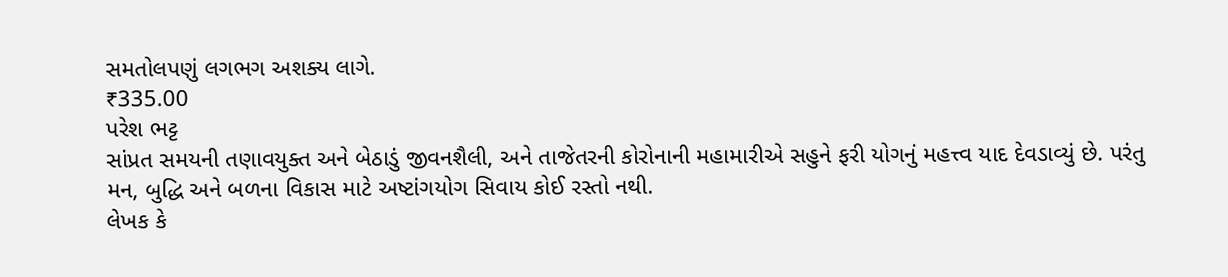સમતોલપણું લગભગ અશક્ય લાગે.
₹335.00
પરેશ ભટ્ટ
સાંપ્રત સમયની તણાવયુક્ત અને બેઠાડું જીવનશૈલી, અને તાજેતરની કોરોનાની મહામારીએ સહુને ફરી યોગનું મહત્ત્વ યાદ દેવડાવ્યું છે. પરંતુ મન, બુદ્ધિ અને બળના વિકાસ માટે અષ્ટાંગયોગ સિવાય કોઈ રસ્તો નથી.
લેખક કે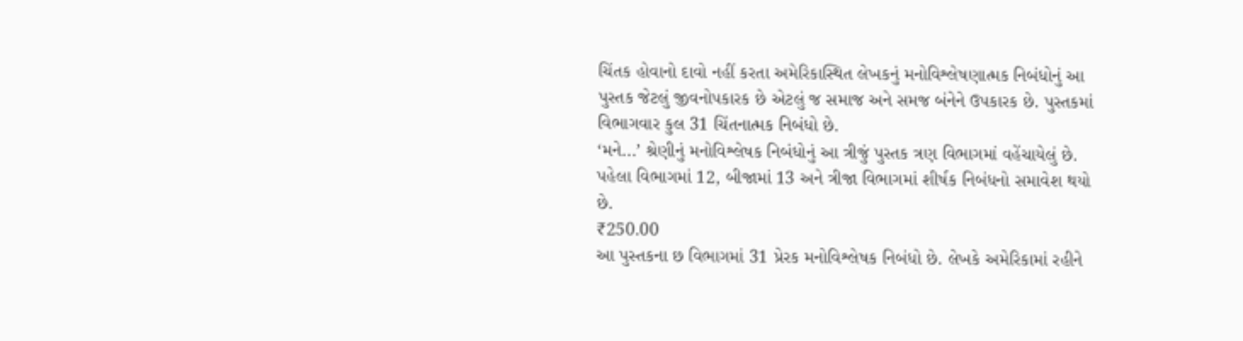ચિંતક હોવાનો દાવો નહીં કરતા અમેરિકાસ્થિત લેખકનું મનોવિશ્લેષણાત્મક નિબંધોનું આ પુસ્તક જેટલું જીવનોપકારક છે એટલું જ સમાજ અને સમજ બંનેને ઉપકારક છે. પુસ્તકમાં વિભાગવાર કુલ 31 ચિંતનાત્મક નિબંધો છે.
‘મને...’ શ્રેણીનું મનોવિશ્લેષક નિબંધોનું આ ત્રીજું પુસ્તક ત્રણ વિભાગમાં વહેંચાયેલું છે. પહેલા વિભાગમાં 12, બીજામાં 13 અને ત્રીજા વિભાગમાં શીર્ષક નિબંધનો સમાવેશ થયો છે.
₹250.00
આ પુસ્તકના છ વિભાગમાં 31 પ્રેરક મનોવિશ્લેષક નિબંધો છે. લેખકે અમેરિકામાં રહીને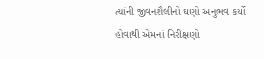ત્યાંની જીવનશૈલીનો ઘણો અનુભવ કર્યો હોવાથી એમનાં નિરીક્ષણો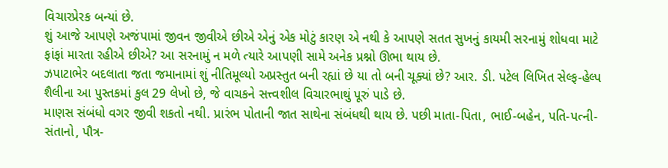વિચારપ્રેરક બન્યાં છે.
શું આજે આપણે અજંપામાં જીવન જીવીએ છીએ એનું એક મોટું કારણ એ નથી કે આપણે સતત સુખનું કાયમી સરનામું શોધવા માટે ફાંફાં મારતા રહીએ છીએ? આ સરનામું ન મળે ત્યારે આપણી સામે અનેક પ્રશ્નો ઊભા થાય છે.
ઝપાટાભેર બદલાતા જતા જમાનામાં શું નીતિમૂલ્યો અપ્રસ્તુત બની રહ્યાં છે યા તો બની ચૂક્યાં છે? આર. ડી. પટેલ લિખિત સેલ્ફ-હેલ્પ શૈલીના આ પુસ્તકમાં કુલ 29 લેખો છે, જે વાચકને સત્ત્વશીલ વિચારભાથું પૂરું પાડે છે.
માણસ સંબંધો વગર જીવી શકતો નથી. પ્રારંભ પોતાની જાત સાથેના સંબંધથી થાય છે. પછી માતા-પિતા, ભાઈ-બહેન, પતિ-પત્ની-સંતાનો, પૌત્ર-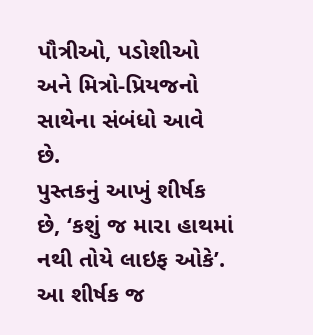પૌત્રીઓ, પડોશીઓ અને મિત્રો-પ્રિયજનો સાથેના સંબંધો આવે છે.
પુસ્તકનું આખું શીર્ષક છે, ‘કશું જ મારા હાથમાં નથી તોયે લાઇફ ઓકે’. આ શીર્ષક જ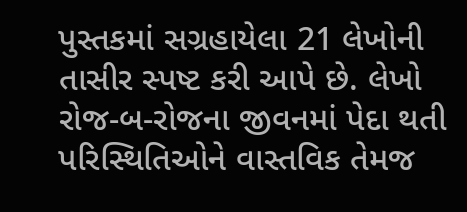પુસ્તકમાં સગ્રહાયેલા 21 લેખોની તાસીર સ્પષ્ટ કરી આપે છે. લેખો રોજ-બ-રોજના જીવનમાં પેદા થતી પરિસ્થિતિઓને વાસ્તવિક તેમજ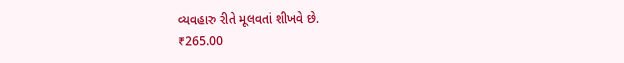વ્યવહારુ રીતે મૂલવતાં શીખવે છે.
₹265.00